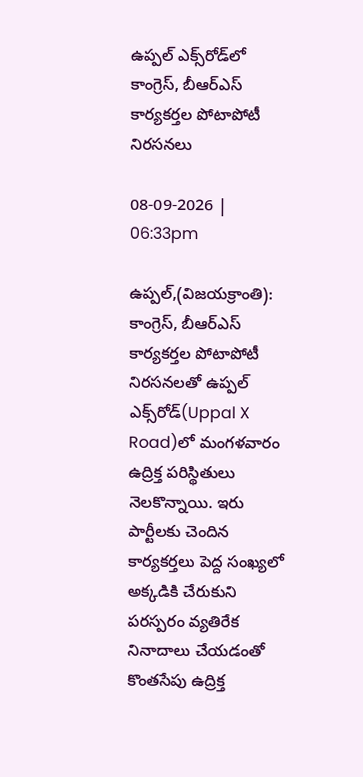ఉప్పల్‌ ఎక్స్‌రోడ్‌లో కాంగ్రెస్‌, బీఆర్‌ఎస్‌ కార్యకర్తల పోటాపోటీ నిరసనలు

08-09-2026 | 06:33pm

ఉప్పల్,(విజయక్రాంతి): కాంగ్రెస్‌, బీఆర్‌ఎస్‌ కార్యకర్తల పోటాపోటీ నిరసనలతో ఉప్పల్‌ ఎక్స్‌రోడ్‌(Uppal X Road)లో మంగళవారం ఉద్రిక్త పరిస్థితులు నెలకొన్నాయి. ఇరు పార్టీలకు చెందిన కార్యకర్తలు పెద్ద సంఖ్యలో అక్కడికి చేరుకుని పరస్పరం వ్యతిరేక నినాదాలు చేయడంతో కొంతసేపు ఉద్రిక్త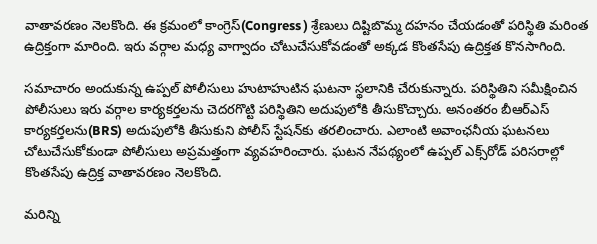వాతావరణం నెలకొంది. ఈ క్రమంలో కాంగ్రెస్‌(Congress ) శ్రేణులు దిష్టిబొమ్మ దహనం చేయడంతో పరిస్థితి మరింత ఉద్రిక్తంగా మారింది. ఇరు వర్గాల మధ్య వాగ్వాదం చోటుచేసుకోవడంతో అక్కడ కొంతసేపు ఉద్రిక్తత కొనసాగింది.

సమాచారం అందుకున్న ఉప్పల్‌ పోలీసులు హుటాహుటిన ఘటనా స్థలానికి చేరుకున్నారు. పరిస్థితిని సమీక్షించిన పోలీసులు ఇరు వర్గాల కార్యకర్తలను చెదరగొట్టి పరిస్థితిని అదుపులోకి తీసుకొచ్చారు. అనంతరం బీఆర్‌ఎస్‌ కార్యకర్తలను(BRS) అదుపులోకి తీసుకుని పోలీస్‌ స్టేషన్‌కు తరలించారు. ఎలాంటి అవాంఛనీయ ఘటనలు చోటుచేసుకోకుండా పోలీసులు అప్రమత్తంగా వ్యవహరించారు. ఘటన నేపథ్యంలో ఉప్పల్‌ ఎక్స్‌రోడ్‌ పరిసరాల్లో కొంతసేపు ఉద్రిక్త వాతావరణం నెలకొంది.

మరిన్ని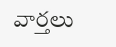వార్తలు